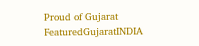Proud of Gujarat
FeaturedGujaratINDIA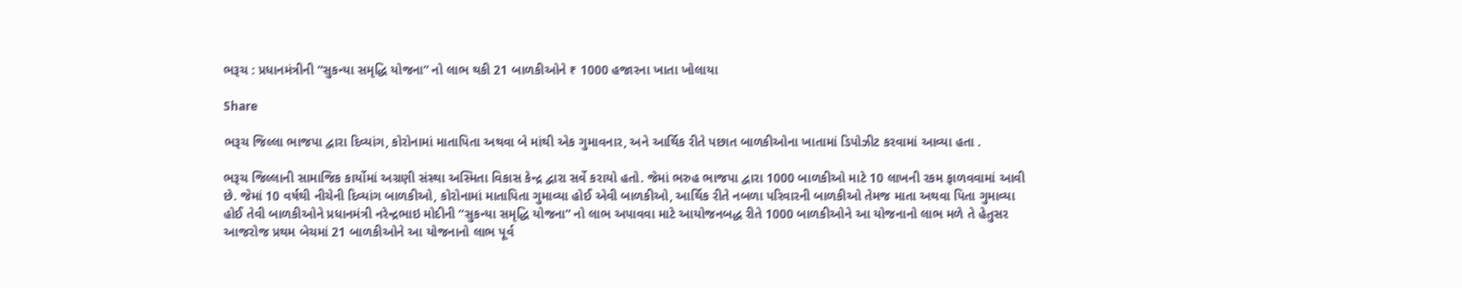ભરૂચ : પ્રધાનમંત્રીની “સુકન્યા સમૃદ્ધિ યોજના” નો લાભ થકી 21 બાળકીઓને ₹ 1000 હજારના ખાતા ખોલાયા

Share

ભરૂચ જિલ્લા ભાજપા દ્વારા દિવ્યાંગ, કોરોનામાં માતાપિતા અથવા બે માંથી એક ગુમાવનાર, અને આર્થિક રીતે પછાત બાળકીઓના ખાતામાં ડિપોઝીટ કરવામાં આવ્યા હતા .

ભરૂચ જિલ્લાની સામાજિક કાર્યોમાં અગ્રણી સંસ્થા અસ્મિતા વિકાસ કેન્દ્ર દ્વારા સર્વે કરાયો હતો. જેમાં ભરુહ ભાજપા દ્વારા 1000 બાળકીઓ માટે 10 લાખની રકમ ફાળવવામાં આવી છે. જેમાં 10 વર્ષથી નીચેની દિવ્યાંગ બાળકીઓ, કોરોનામાં માતાપિતા ગુમાવ્યા હોઈ એવી બાળકીઓ, આર્થિક રીતે નબળા પરિવારની બાળકીઓ તેમજ માતા અથવા પિતા ગુમાવ્યા હોઈ તેવી બાળકીઓને પ્રધાનમંત્રી નરેન્દ્રભાઇ મોદીની “સુકન્યા સમૃદ્ધિ યોજના” નો લાભ અપાવવા માટે આયોજનબદ્ધ રીતે 1000 બાળકીઓને આ યોજનાનો લાભ મળે તે હેતુસર આજરોજ પ્રથમ બેચમાં 21 બાળકીઓને આ યોજનાનો લાભ પૂર્વ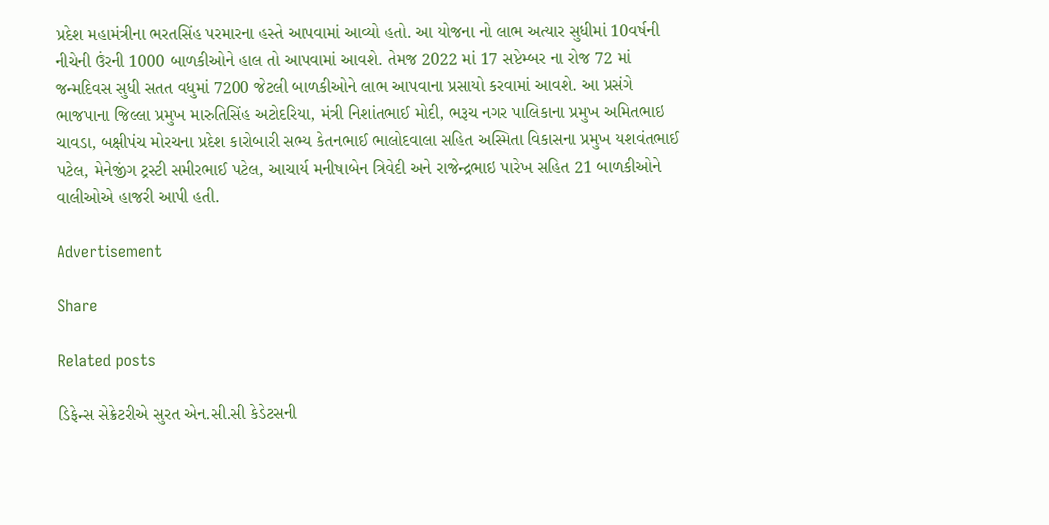પ્રદેશ મહામંત્રીના ભરતસિંહ પરમારના હસ્તે આપવામાં આવ્યો હતો. આ યોજના નો લાભ અત્યાર સુધીમાં 10વર્ષની નીચેની ઉંરની 1000 બાળકીઓને હાલ તો આપવામાં આવશે. તેમજ 2022 માં 17 સપ્ટેમ્બર ના રોજ 72 માં જન્મદિવસ સુધી સતત વધુમાં 7200 જેટલી બાળકીઓને લાભ આપવાના પ્રસાયો કરવામાં આવશે. આ પ્રસંગે ભાજપાના જિલ્લા પ્રમુખ મારુતિસિંહ અટોદરિયા, મંત્રી નિશાંતભાઈ મોદી, ભરૂચ નગર પાલિકાના પ્રમુખ અમિતભાઇ ચાવડા, બક્ષીપંચ મોરચના પ્રદેશ કારોબારી સભ્ય કેતનભાઈ ભાલોદવાલા સહિત અસ્મિતા વિકાસના પ્રમુખ યશવંતભાઈ પટેલ, મેનેજીંગ ટ્રસ્ટી સમીરભાઈ પટેલ, આચાર્ય મનીષાબેન ત્રિવેદી અને રાજેન્દ્રભાઇ પારેખ સહિત 21 બાળકીઓને વાલીઓએ હાજરી આપી હતી.

Advertisement

Share

Related posts

ડિફેન્સ સેક્રેટરીએ સુરત એન.સી.સી કેડેટસની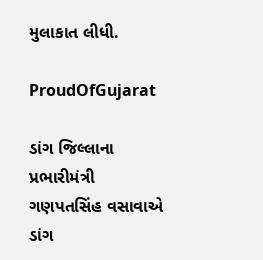મુલાકાત લીધી.

ProudOfGujarat

ડાંગ જિલ્લાના પ્રભારીમંત્રી ગણપતસિંહ વસાવાએ ડાંગ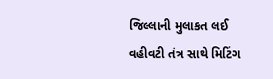જિલ્લાની મુલાકત લઈ વહીવટી તંત્ર સાથે મિટિંગ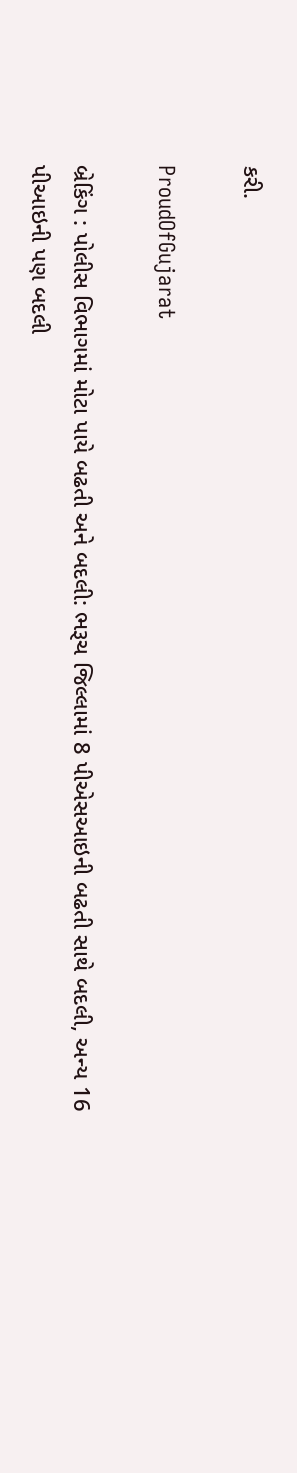કરી.

ProudOfGujarat

બ્રેકિંગ : પોલીસ વિભાગમાં મોટા પાયે બઢતી અને બદલી: ભરૂચ જિલ્લામાં 8 પીએસઆઇની બઢતી સાથે બદલી, અન્ય 16 પીઆઇની પણ બદલી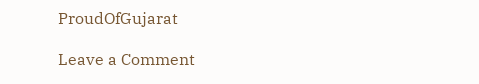ProudOfGujarat

Leave a Comment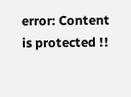error: Content is protected !!